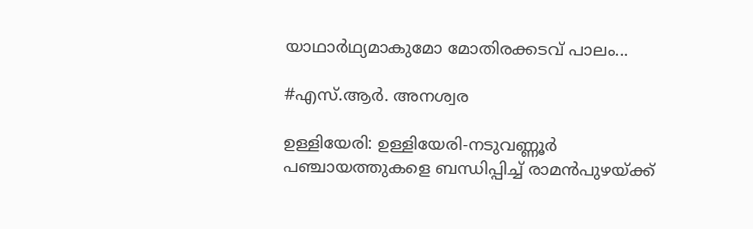യാഥാർഥ്യമാകുമോ മോതിരക്കടവ് പാലം...

#എസ്‌.ആർ. അനശ്വര

ഉള്ളിയേരി: ഉള്ളിയേരി-നടുവണ്ണൂർ പഞ്ചായത്തുകളെ ബന്ധിപ്പിച്ച് രാമൻപുഴയ്ക്ക്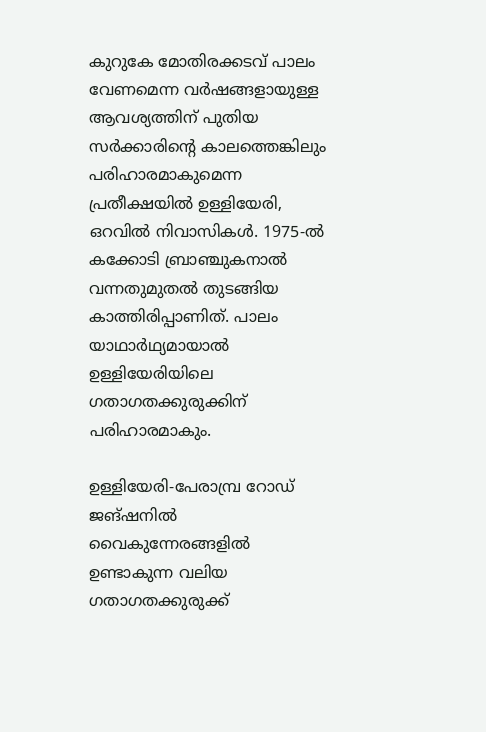കുറുകേ മോതിരക്കടവ് പാലം വേണമെന്ന വർഷങ്ങളായുള്ള ആവശ്യത്തിന് പുതിയ സർക്കാരിന്റെ കാലത്തെങ്കിലും പരിഹാരമാകുമെന്ന പ്രതീക്ഷയിൽ ഉള്ളിയേരി, ഒറവിൽ നിവാസികൾ. 1975-ൽ കക്കോടി ബ്രാഞ്ചുകനാൽ വന്നതുമുതൽ തുടങ്ങിയ കാത്തിരിപ്പാണിത്. പാലം യാഥാർഥ്യമായാൽ ഉള്ളിയേരിയിലെ ഗതാഗതക്കുരുക്കിന് പരിഹാരമാകും.

ഉള്ളിയേരി-പേരാമ്പ്ര റോഡ് ജങ്ഷനിൽ വൈകുന്നേരങ്ങളിൽ ഉണ്ടാകുന്ന വലിയ ഗതാഗതക്കുരുക്ക്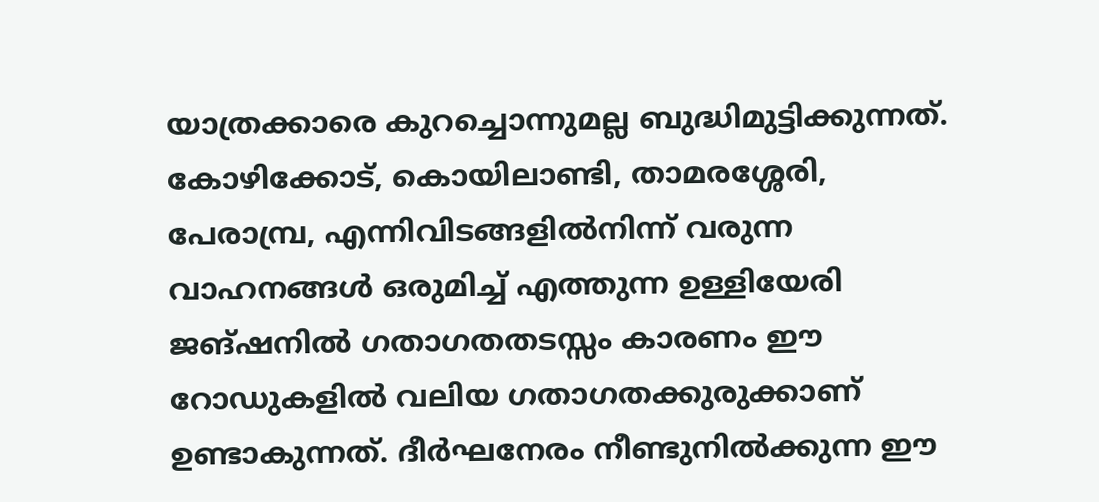യാത്രക്കാരെ കുറച്ചൊന്നുമല്ല ബുദ്ധിമുട്ടിക്കുന്നത്. കോഴിക്കോട്, കൊയിലാണ്ടി, താമരശ്ശേരി, പേരാമ്പ്ര, എന്നിവിടങ്ങളിൽനിന്ന് വരുന്ന വാഹനങ്ങൾ ഒരുമിച്ച് എത്തുന്ന ഉള്ളിയേരി ജങ്ഷനിൽ ഗതാഗതതടസ്സം കാരണം ഈ റോഡുകളിൽ വലിയ ഗതാഗതക്കുരുക്കാണ് ഉണ്ടാകുന്നത്. ദീർഘനേരം നീണ്ടുനിൽക്കുന്ന ഈ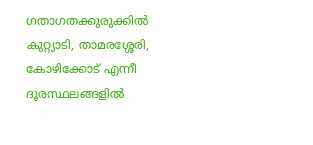ഗതാഗതക്കുരുക്കിൽ കുറ്റ്യാടി, താമരശ്ശേരി, കോഴിക്കോട് എന്നീ ദൂരസ്ഥലങ്ങളിൽ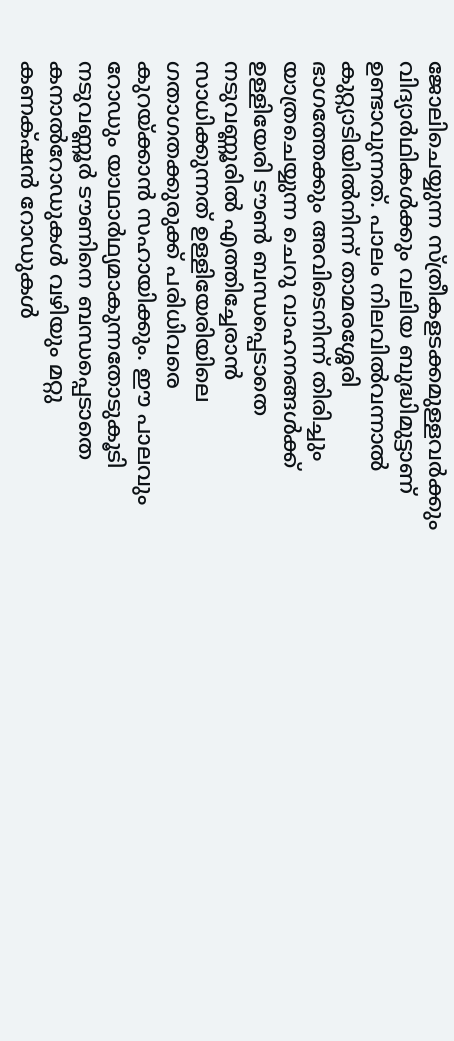ജോലിചെയ്യുന്ന സ്ത്രീകളടക്കമുള്ളവർക്കും വിദ്യാർഥികൾക്കും വലിയ ബുദ്ധിമുട്ടാണ് ഉണ്ടാവുന്നത്. പാലം നിലവിൽവന്നാൽ കുറ്റ്യാടിയിൽനിന്ന് താമരശ്ശേരി ഭാഗത്തേക്കും അവിടെനിന്ന് തിരിച്ചും യാത്രചെയ്യുന്ന ചെറു വാഹനങ്ങൾക്ക് ഉള്ളിയേരി ടൗൺ ബന്ധപ്പെടാതെ നടുവണ്ണൂരിൽ എത്തിച്ചേരാൻ സാധിക്കുന്നത് ഉള്ളിയേരിയിലെ ഗതാഗതക്കുരുക്ക് പരിധിവരെ കുറയ്ക്കാൻ സഹായിക്കും. ഈ പാലവും റോഡും യാഥാർഥ്യമാകുന്നതോടുകൂടി നടുവണ്ണൂർ ടൗണിനെ ബന്ധപ്പെടാതെ കനാൽറോഡുകൾ വഴിയും മറ്റു കണക്‌ഷൻ റോഡുകൾ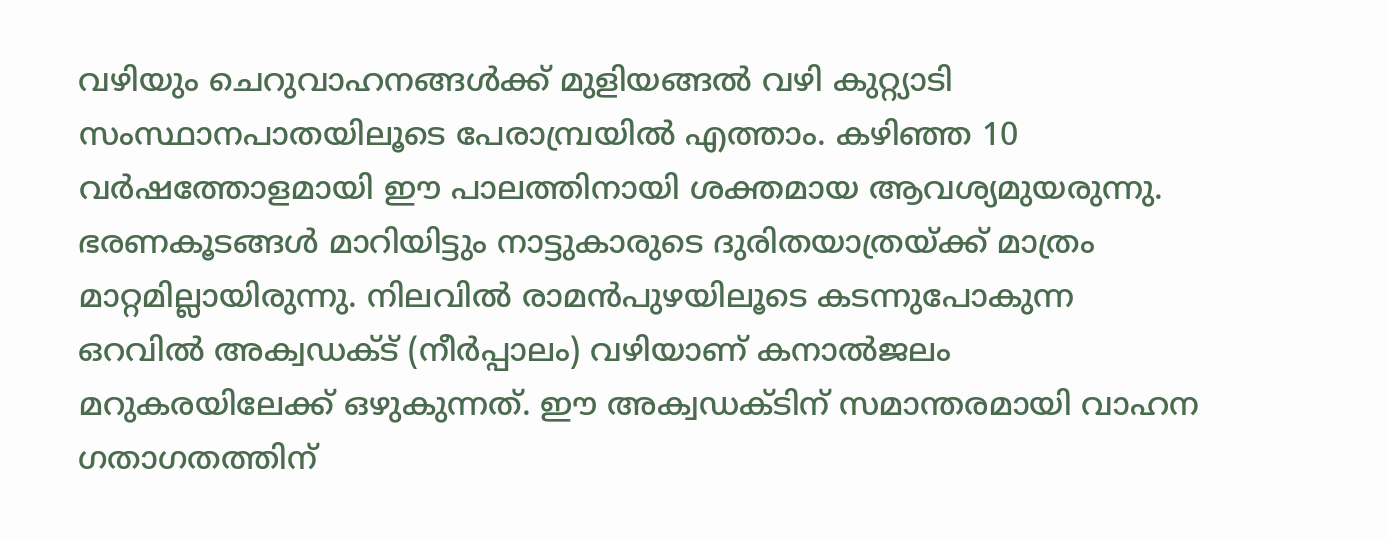വഴിയും ചെറുവാഹനങ്ങൾക്ക് മുളിയങ്ങൽ വഴി കുറ്റ്യാടി സംസ്ഥാനപാതയിലൂടെ പേരാമ്പ്രയിൽ എത്താം. കഴിഞ്ഞ 10 വർഷത്തോളമായി ഈ പാലത്തിനായി ശക്തമായ ആവശ്യമുയരുന്നു. ഭരണകൂടങ്ങൾ മാറിയിട്ടും നാട്ടുകാരുടെ ദുരിതയാത്രയ്ക്ക് മാത്രം മാറ്റമില്ലായിരുന്നു. നിലവിൽ രാമൻപുഴയിലൂടെ കടന്നുപോകുന്ന ഒറവിൽ അക്വഡക്ട്‌ (നീർപ്പാലം) വഴിയാണ് കനാൽജലം മറുകരയിലേക്ക് ഒഴുകുന്നത്. ഈ അക്വഡക്ടിന് സമാന്തരമായി വാഹന ഗതാഗതത്തിന്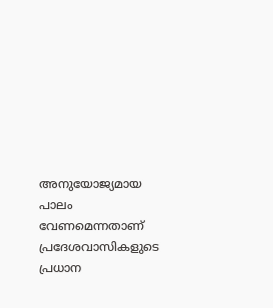അനുയോജ്യമായ പാലം വേണമെന്നതാണ് പ്രദേശവാസികളുടെ പ്രധാന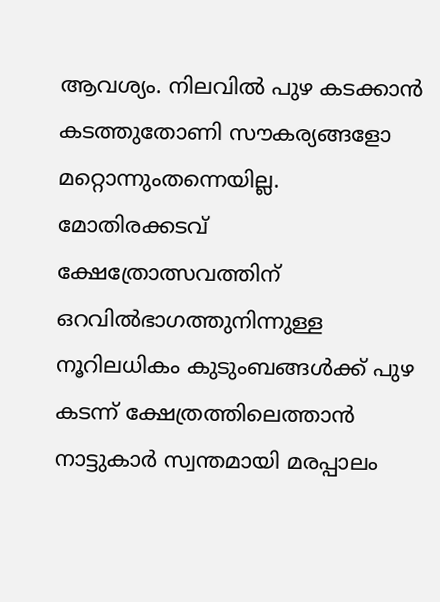ആവശ്യം. നിലവിൽ പുഴ കടക്കാൻ കടത്തുതോണി സൗകര്യങ്ങളോ മറ്റൊന്നുംതന്നെയില്ല. മോതിരക്കടവ് ക്ഷേത്രോത്സവത്തിന് ഒറവിൽഭാഗത്തുനിന്നുള്ള നൂറിലധികം കുടുംബങ്ങൾക്ക് പുഴ കടന്ന് ക്ഷേത്രത്തിലെത്താൻ നാട്ടുകാർ സ്വന്തമായി മരപ്പാലം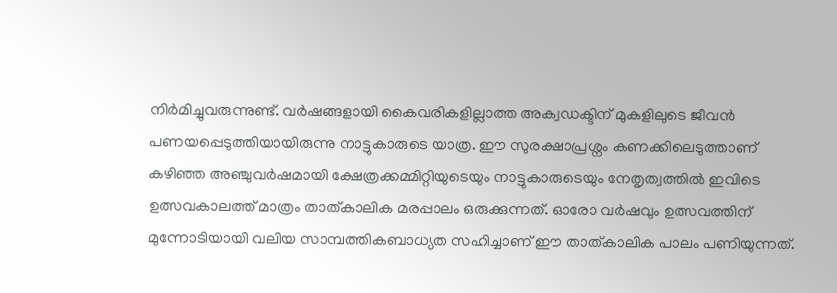നിർമിച്ചുവരുന്നുണ്ട്. വർഷങ്ങളായി കൈവരികളില്ലാത്ത അക്വഡക്ടിന് മുകളിലുടെ ജീവൻ പണയപ്പെടുത്തിയായിരുന്നു നാട്ടുകാരുടെ യാത്ര. ഈ സുരക്ഷാപ്രശ്നം കണക്കിലെടുത്താണ് കഴിഞ്ഞ അഞ്ചുവർഷമായി ക്ഷേത്രക്കമ്മിറ്റിയുടെയും നാട്ടുകാരുടെയും നേതൃത്വത്തിൽ ഇവിടെ ഉത്സവകാലത്ത് മാത്രം താത്കാലിക മരപ്പാലം ഒരുക്കുന്നത്. ഓരോ വർഷവും ഉത്സവത്തിന് മുന്നോടിയായി വലിയ സാമ്പത്തികബാധ്യത സഹിച്ചാണ് ഈ താത്കാലിക പാലം പണിയുന്നത്.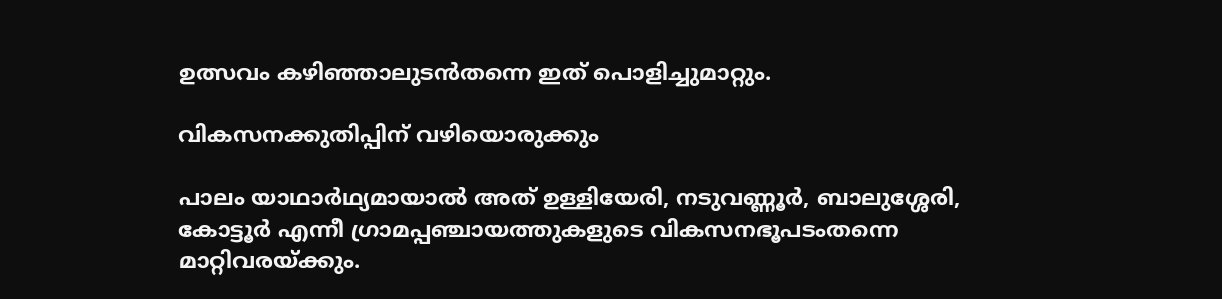ഉത്സവം കഴിഞ്ഞാലുടൻതന്നെ ഇത് പൊളിച്ചുമാറ്റും.

വികസനക്കുതിപ്പിന് വഴിയൊരുക്കും

പാലം യാഥാർഥ്യമായാൽ അത് ഉള്ളിയേരി, നടുവണ്ണൂർ, ബാലുശ്ശേരി, കോട്ടൂർ എന്നീ ഗ്രാമപ്പഞ്ചായത്തുകളുടെ വികസനഭൂപടംതന്നെ മാറ്റിവരയ്ക്കും.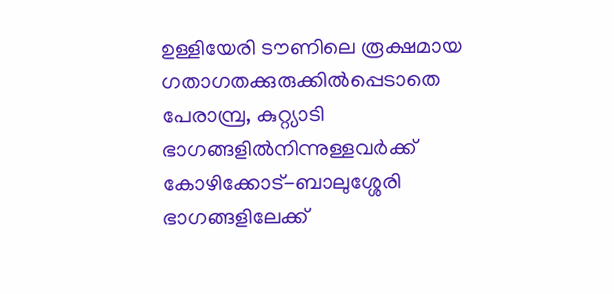ഉള്ളിയേരി ടൗണിലെ രൂക്ഷമായ ഗതാഗതക്കുരുക്കിൽപ്പെടാതെ പേരാമ്പ്ര, കുറ്റ്യാടി ഭാഗങ്ങളിൽനിന്നുള്ളവർക്ക് കോഴിക്കോട്-ബാലുശ്ശേരി ഭാഗങ്ങളിലേക്ക്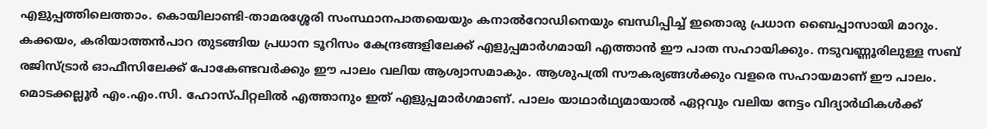എളുപ്പത്തിലെത്താം. കൊയിലാണ്ടി-താമരശ്ശേരി സംസ്ഥാനപാതയെയും കനാൽറോഡിനെയും ബന്ധിപ്പിച്ച് ഇതൊരു പ്രധാന ബൈപ്പാസായി മാറും. കക്കയം, കരിയാത്തൻപാറ തുടങ്ങിയ പ്രധാന ടൂറിസം കേന്ദ്രങ്ങളിലേക്ക് എളുപ്പമാർഗമായി എത്താൻ ഈ പാത സഹായിക്കും. നടുവണ്ണൂരിലുള്ള സബ് രജിസ്ട്രാർ ഓഫീസിലേക്ക് പോകേണ്ടവർക്കും ഈ പാലം വലിയ ആശ്വാസമാകും. ആശുപത്രി സൗകര്യങ്ങൾക്കും വളരെ സഹായമാണ് ഈ പാലം. മൊടക്കല്ലൂർ എം.എം.സി. ഹോസ്പിറ്റലിൽ എത്താനും ഇത് എളുപ്പമാർഗമാണ്. പാലം യാഥാർഥ്യമായാൽ ഏറ്റവും വലിയ നേട്ടം വിദ്യാർഥികൾക്ക്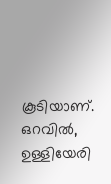കൂടിയാണ്. ഒറവിൽ, ഉള്ളിയേരി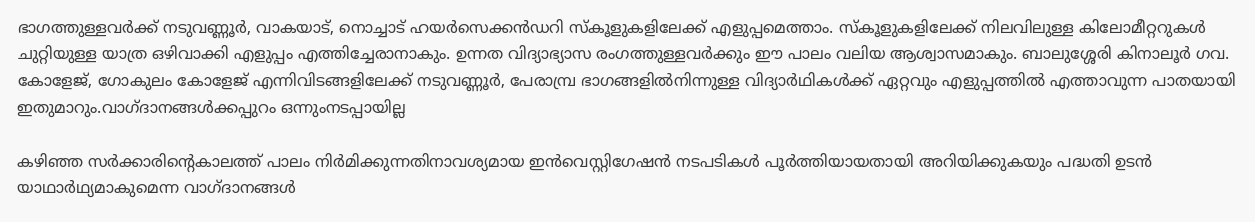ഭാഗത്തുള്ളവർക്ക് നടുവണ്ണൂർ, വാകയാട്, നൊച്ചാട് ഹയർസെക്കൻഡറി സ്കൂളുകളിലേക്ക് എളുപ്പമെത്താം. സ്കൂളുകളിലേക്ക് നിലവിലുള്ള കിലോമീറ്ററുകൾ ചുറ്റിയുള്ള യാത്ര ഒഴിവാക്കി എളുപ്പം എത്തിച്ചേരാനാകും. ഉന്നത വിദ്യാഭ്യാസ രംഗത്തുള്ളവർക്കും ഈ പാലം വലിയ ആശ്വാസമാകും. ബാലുശ്ശേരി കിനാലൂർ ഗവ. കോളേജ്, ഗോകുലം കോളേജ് എന്നിവിടങ്ങളിലേക്ക് നടുവണ്ണൂർ, പേരാമ്പ്ര ഭാഗങ്ങളിൽനിന്നുള്ള വിദ്യാർഥികൾക്ക് ഏറ്റവും എളുപ്പത്തിൽ എത്താവുന്ന പാതയായി ഇതുമാറും.വാഗ്ദാനങ്ങൾക്കപ്പുറം ഒന്നുംനടപ്പായില്ല

കഴിഞ്ഞ സർക്കാരിന്റെകാലത്ത് പാലം നിർമിക്കുന്നതിനാവശ്യമായ ഇൻവെസ്റ്റിഗേഷൻ നടപടികൾ പൂർത്തിയായതായി അറിയിക്കുകയും പദ്ധതി ഉടൻ യാഥാർഥ്യമാകുമെന്ന വാഗ്ദാനങ്ങൾ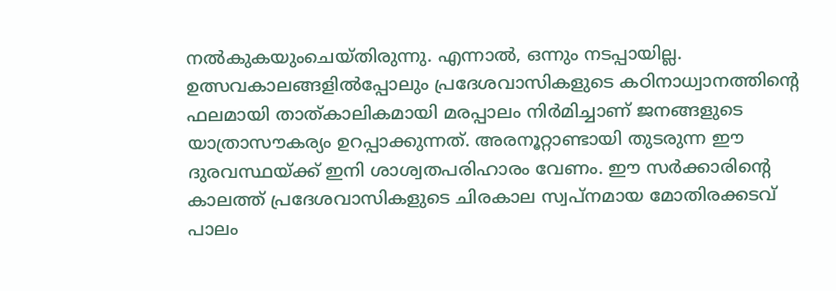നൽകുകയുംചെയ്തിരുന്നു. എന്നാൽ, ഒന്നും നടപ്പായില്ല. ഉത്സവകാലങ്ങളിൽപ്പോലും പ്രദേശവാസികളുടെ കഠിനാധ്വാനത്തിന്റെ ഫലമായി താത്‌കാലികമായി മരപ്പാലം നിർമിച്ചാണ് ജനങ്ങളുടെ യാത്രാസൗകര്യം ഉറപ്പാക്കുന്നത്. അരനൂറ്റാണ്ടായി തുടരുന്ന ഈ ദുരവസ്ഥയ്ക്ക് ഇനി ശാശ്വതപരിഹാരം വേണം. ഈ സർക്കാരിന്റെ കാലത്ത് പ്രദേശവാസികളുടെ ചിരകാല സ്വപ്നമായ മോതിരക്കടവ് പാലം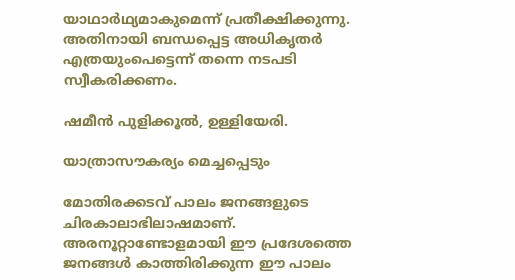യാഥാർഥ്യമാകുമെന്ന് പ്രതീക്ഷിക്കുന്നു. അതിനായി ബന്ധപ്പെട്ട അധികൃതർ എത്രയുംപെട്ടെന്ന് തന്നെ നടപടി സ്വീകരിക്കണം.

ഷമീൻ പുളിക്കൂൽ, ഉള്ളിയേരി.

യാത്രാസൗകര്യം മെച്ചപ്പെടും

മോതിരക്കടവ് പാലം ജനങ്ങളുടെ ചിരകാലാഭിലാഷമാണ്. അരനൂറ്റാണ്ടോളമായി ഈ പ്രദേശത്തെ ജനങ്ങൾ കാത്തിരിക്കുന്ന ഈ പാലം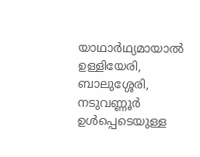യാഥാർഥ്യമായാൽ ഉള്ളിയേരി, ബാലുശ്ശേരി, നടുവണ്ണൂർ ഉൾപ്പെടെയുള്ള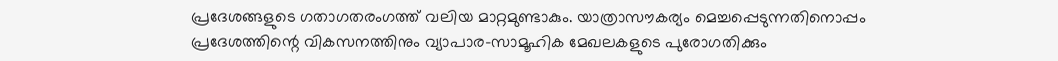പ്രദേശങ്ങളുടെ ഗതാഗതരംഗത്ത് വലിയ മാറ്റമുണ്ടാകും. യാത്രാസൗകര്യം മെച്ചപ്പെടുന്നതിനൊപ്പം പ്രദേശത്തിന്റെ വികസനത്തിനും വ്യാപാര-സാമൂഹിക മേഖലകളുടെ പുരോഗതിക്കും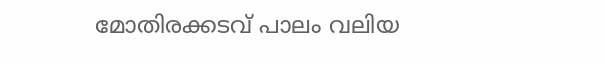മോതിരക്കടവ് പാലം വലിയ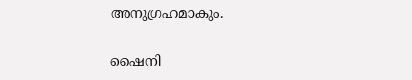അനുഗ്രഹമാകും.

ഷൈനി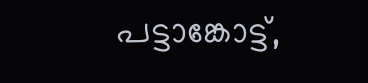പട്ടാങ്കോട്ട്,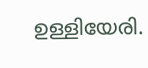ഉള്ളിയേരി.